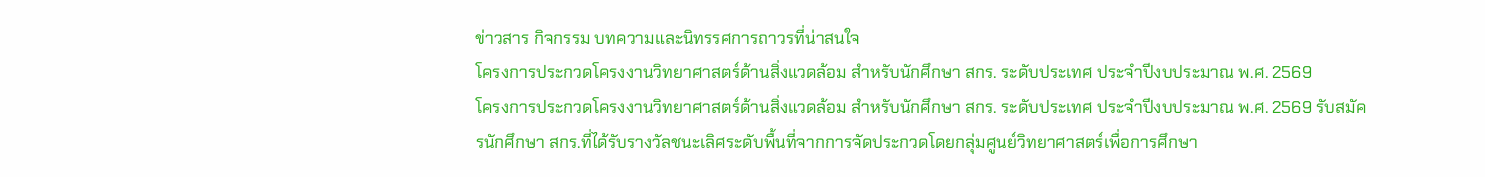ข่าวสาร กิจกรรม บทความและนิทรรศการถาวรที่น่าสนใจ
โครงการประกวดโครงงานวิทยาศาสตร์ด้านสิ่งแวดล้อม สำหรับนักศึกษา สกร. ระดับประเทศ ประจำปีงบประมาณ พ.ศ. 2569
โครงการประกวดโครงงานวิทยาศาสตร์ด้านสิ่งแวดล้อม สำหรับนักศึกษา สกร. ระดับประเทศ ประจำปีงบประมาณ พ.ศ. 2569 รับสมัครนักศึกษา สกร.ที่ได้รับรางวัลชนะเลิศระดับพื้นที่จากการจัดประกวดโดยกลุ่มศูนย์วิทยาศาสตร์เพื่อการศึกษา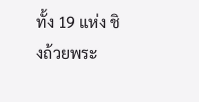ทั้ง 19 แห่ง ชิงถ้วยพระ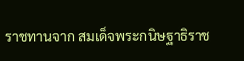ราชทานจาก สมเด็จพระกนิษฐาธิราช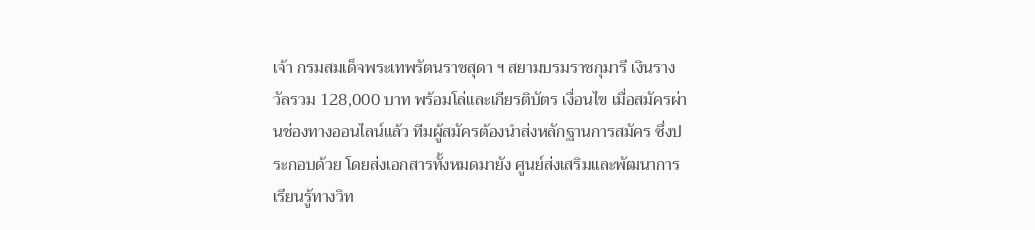เจ้า กรมสมเด็จพระเทพรัตนราชสุดา ฯ สยามบรมราชกุมารี เงินรางวัลรวม 128,000 บาท พร้อมโล่และเกียรติบัตร เงื่อนไข เมื่อสมัครผ่านช่องทางออนไลน์แล้ว ทีมผู้สมัครต้องนำส่งหลักฐานการสมัคร ซึ่งประกอบด้วย โดยส่งเอกสารทั้งหมดมายัง ศูนย์ส่งเสริมและพัฒนาการเรียนรู้ทางวิท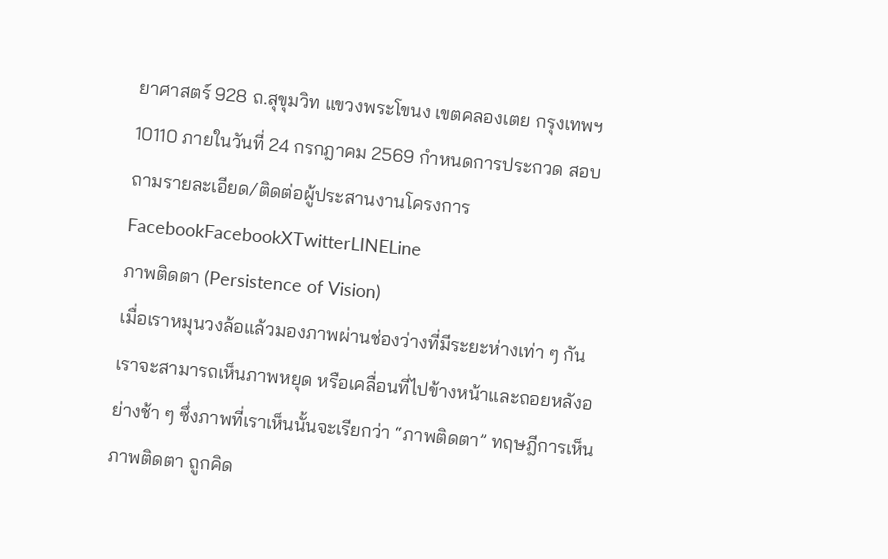ยาศาสตร์ 928 ถ.สุขุมวิท แขวงพระโขนง เขตคลองเตย กรุงเทพฯ 10110 ภายในวันที่ 24 กรกฎาคม 2569 กำหนดการประกวด สอบถามรายละเอียด/ติดต่อผู้ประสานงานโครงการ FacebookFacebookXTwitterLINELine
ภาพติดตา (Persistence of Vision)
เมื่อเราหมุนวงล้อแล้วมองภาพผ่านช่องว่างที่มีระยะห่างเท่า ๆ กัน เราจะสามารถเห็นภาพหยุด หรือเคลื่อนที่ไปข้างหน้าและถอยหลังอย่างช้า ๆ ซึ่งภาพที่เราเห็นนั้นจะเรียกว่า “ภาพติดตา” ทฤษฎีการเห็นภาพติดตา ถูกคิด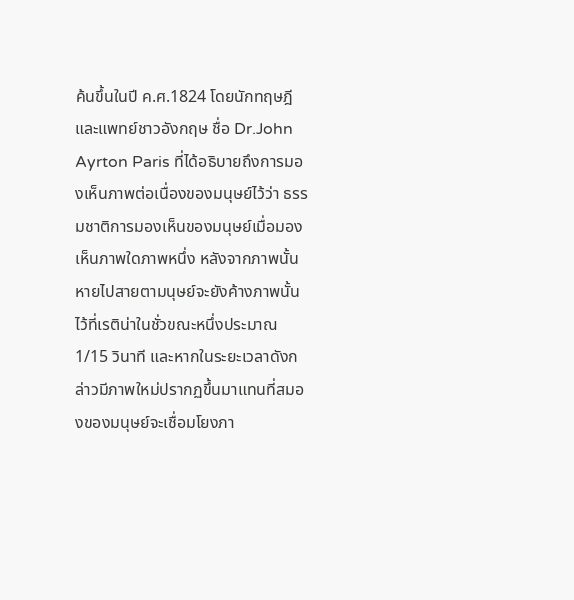ค้นขึ้นในปี ค.ศ.1824 โดยนักทฤษฎีและแพทย์ชาวอังกฤษ ชื่อ Dr.John Ayrton Paris ที่ได้อธิบายถึงการมองเห็นภาพต่อเนื่องของมนุษย์ไว้ว่า ธรรมชาติการมองเห็นของมนุษย์เมื่อมองเห็นภาพใดภาพหนึ่ง หลังจากภาพนั้นหายไปสายตามนุษย์จะยังค้างภาพนั้นไว้ที่เรติน่าในชั่วขณะหนึ่งประมาณ 1/15 วินาที และหากในระยะเวลาดังกล่าวมีภาพใหม่ปรากฏขึ้นมาแทนที่สมองของมนุษย์จะเชื่อมโยงภา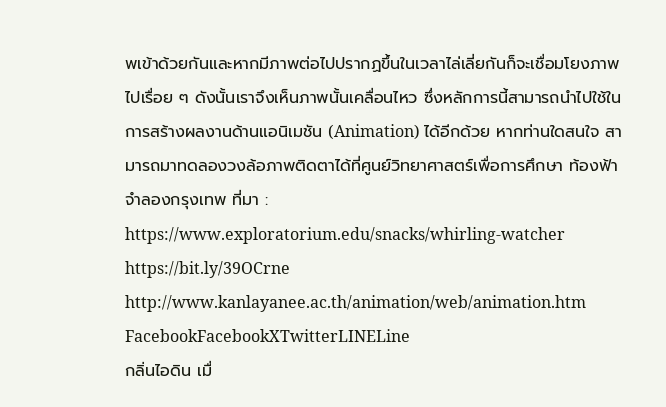พเข้าด้วยกันและหากมีภาพต่อไปปรากฏขึ้นในเวลาไล่เลี่ยกันก็จะเชื่อมโยงภาพไปเรื่อย ๆ ดังนั้นเราจึงเห็นภาพนั้นเคลื่อนไหว ซึ่งหลักการนี้สามารถนําไปใช้ในการสร้างผลงานด้านแอนิเมชัน (Animation) ได้อีกด้วย หากท่านใดสนใจ สามารถมาทดลองวงล้อภาพติดตาได้ที่ศูนย์วิทยาศาสตร์เพื่อการศึกษา ท้องฟ้าจําลองกรุงเทพ ที่มา : https://www.exploratorium.edu/snacks/whirling-watcher https://bit.ly/39OCrne http://www.kanlayanee.ac.th/animation/web/animation.htm FacebookFacebookXTwitterLINELine
กลิ่นไอดิน เมื่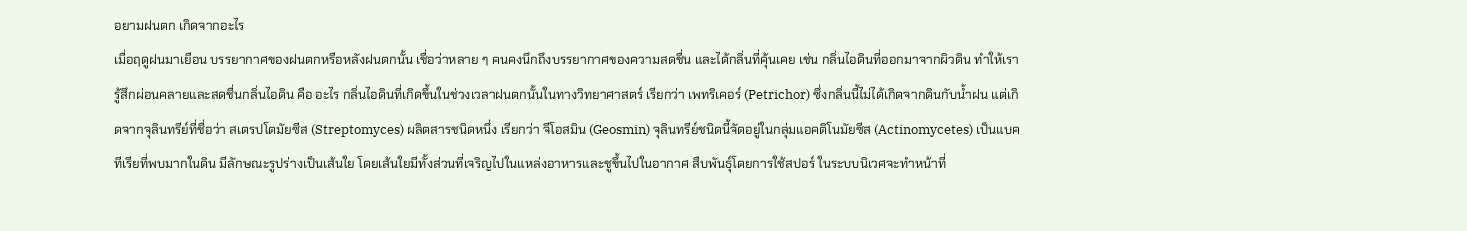อยามฝนตก เกิดจากอะไร
เมื่อฤดูฝนมาเยือน บรรยากาศของฝนตกหรือหลังฝนตกนั้น เชื่อว่าหลาย ๆ คนคงนึกถึงบรรยากาศของความสดชื่น และได้กลิ่นที่คุ้นเคย เช่น กลิ่นไอดินที่ออกมาจากผิวดิน ทำให้เรารู้สึกผ่อนคลายและสดชื่นกลิ่นไอดิน คือ อะไร กลิ่นไอดินที่เกิดขึ้นในช่วงเวลาฝนตกนั้นในทางวิทยาศาสตร์ เรียกว่า เพทริเคอร์ (Petrichor) ซึ่งกลิ่นนี้ไม่ได้เกิดจากดินกับน้ำฝน แต่เกิดจากจุลินทรีย์ที่ชื่อว่า สเตรปโตมัยซีส (Streptomyces) ผลิตสารชนิดหนึ่ง เรียกว่า จีโอสมิน (Geosmin) จุลินทรีย์ชนิดนี้จัดอยู่ในกลุ่มแอคติโนมัยซีส (Actinomycetes) เป็นแบคทีเรียที่พบมากในดิน มีลักษณะรูปร่างเป็นเส้นใย โดยเส้นใยมีทั้งส่วนที่เจริญไปในแหล่งอาหารและชูขึ้นไปในอากาศ สืบพันธุ์โดยการใช้สปอร์ ในระบบนิเวศจะทำหน้าที่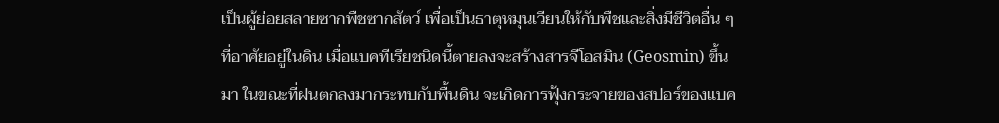เป็นผู้ย่อยสลายซากพืชซากสัตว์ เพื่อเป็นธาตุหมุนเวียนให้กับพืชและสิ่งมีชีวิตอื่น ๆ ที่อาศัยอยู่ในดิน เมื่อแบคทีเรียชนิดนี้ตายลงจะสร้างสารจีโอสมิน (Geosmin) ขึ้นมา ในขณะที่ฝนตกลงมากระทบกับพื้นดิน จะเกิดการฟุ้งกระจายของสปอร์ของแบค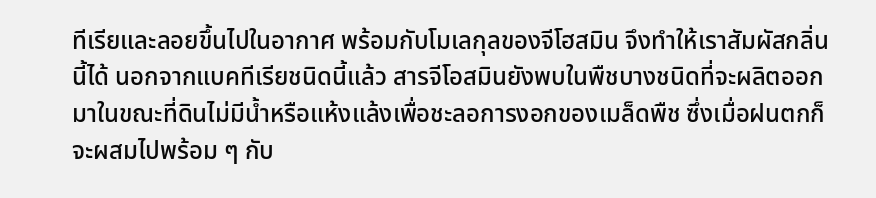ทีเรียและลอยขึ้นไปในอากาศ พร้อมกับโมเลกุลของจีโฮสมิน จึงทำให้เราสัมผัสกลิ่นนี้ได้ นอกจากแบคทีเรียชนิดนี้แล้ว สารจีโอสมินยังพบในพืชบางชนิดที่จะผลิตออกมาในขณะที่ดินไม่มีน้ำหรือแห้งแล้งเพื่อชะลอการงอกของเมล็ดพืช ซึ่งเมื่อฝนตกก็จะผสมไปพร้อม ๆ กับ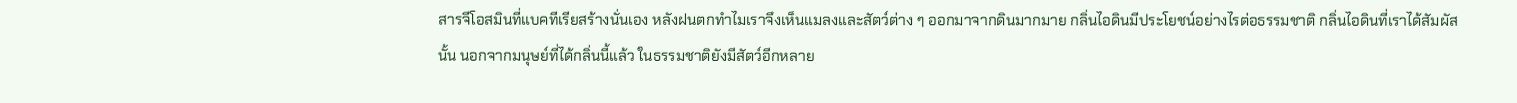สารจีโอสมินที่แบคทีเรียสร้างนั่นเอง หลังฝนตกทำไมเราจึงเห็นแมลงและสัตว์ต่าง ๆ ออกมาจากดินมากมาย กลิ่นไอดินมีประโยชน์อย่างไรต่อธรรมชาติ กลิ่นไอดินที่เราได้สัมผัสนั้น นอกจากมนุษย์ที่ได้กลิ่นนี้แล้ว ในธรรมชาติยังมีสัตว์อีกหลาย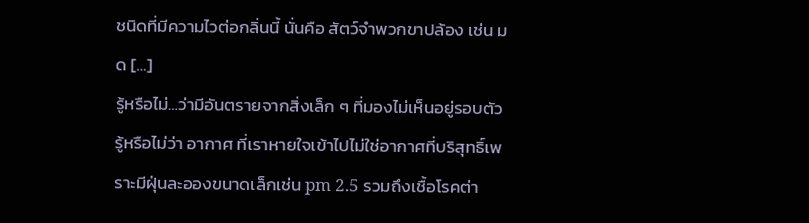ชนิดที่มีความไวต่อกลิ่นนี้ นั่นคือ สัตว์จำพวกขาปล้อง เช่น มด […]
รู้หรือไม่…ว่ามีอันตรายจากสิ่งเล็ก ๆ ที่มองไม่เห็นอยู่รอบตัว
รู้หรือไม่ว่า อากาศ ที่เราหายใจเข้าไปไม่ใช่อากาศที่บริสุทธิ์เพราะมีฝุ่นละอองขนาดเล็กเช่น pm 2.5 รวมถึงเชื้อโรคต่า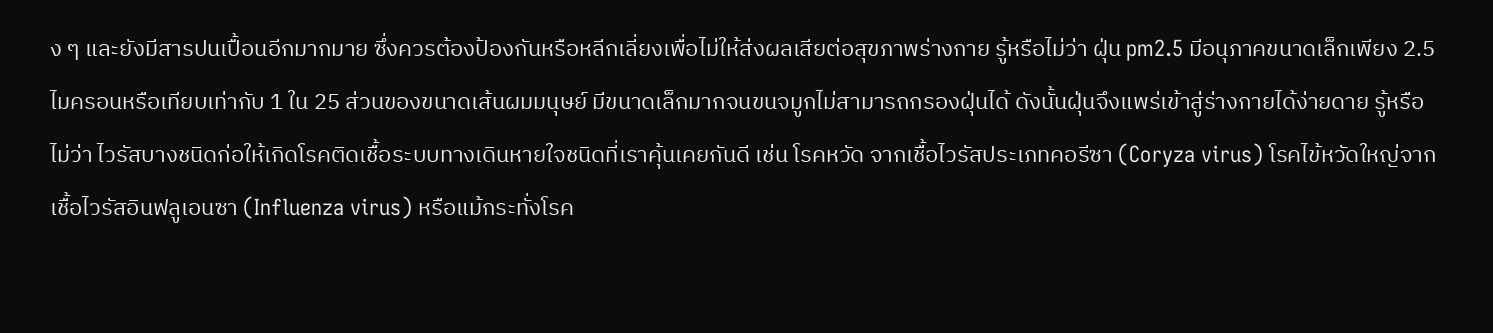ง ๆ และยังมีสารปนเปื้อนอีกมากมาย ซึ่งควรต้องป้องกันหรือหลีกเลี่ยงเพื่อไม่ให้ส่งผลเสียต่อสุขภาพร่างกาย รู้หรือไม่ว่า ฝุ่น pm2.5 มีอนุภาคขนาดเล็กเพียง 2.5 ไมครอนหรือเทียบเท่ากับ 1 ใน 25 ส่วนของขนาดเส้นผมมนุษย์ มีขนาดเล็กมากจนขนจมูกไม่สามารถกรองฝุ่นได้ ดังนั้นฝุ่นจึงแพร่เข้าสู่ร่างกายได้ง่ายดาย รู้หรือไม่ว่า ไวรัสบางชนิดก่อให้เกิดโรคติดเชื้อระบบทางเดินหายใจชนิดที่เราคุ้นเคยกันดี เช่น โรคหวัด จากเชื้อไวรัสประเภทคอรีซา (Coryza virus) โรคไข้หวัดใหญ่จากเชื้อไวรัสอินฟลูเอนซา (Influenza virus) หรือแม้กระทั่งโรค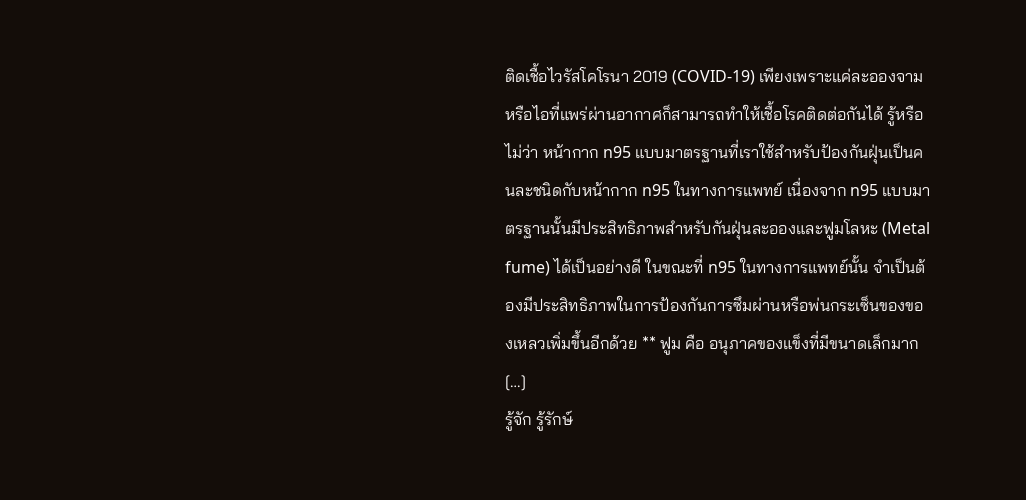ติดเชื้อไวรัสโคโรนา 2019 (COVID-19) เพียงเพราะแค่ละอองจามหรือไอที่แพร่ผ่านอากาศก็สามารถทำให้เชื้อโรคติดต่อกันได้ รู้หรือไม่ว่า หน้ากาก n95 แบบมาตรฐานที่เราใช้สำหรับป้องกันฝุ่นเป็นคนละชนิดกับหน้ากาก n95 ในทางการแพทย์ เนื่องจาก n95 แบบมาตรฐานนั้นมีประสิทธิภาพสำหรับกันฝุ่นละอองและฟูมโลหะ (Metal fume) ได้เป็นอย่างดี ในขณะที่ n95 ในทางการแพทย์นั้น จำเป็นต้องมีประสิทธิภาพในการป้องกันการซึมผ่านหรือพ่นกระเซ็นของของเหลวเพิ่มขึ้นอีกด้วย ** ฟูม คือ อนุภาคของแข็งที่มีขนาดเล็กมาก […]
รู้จัก รู้รักษ์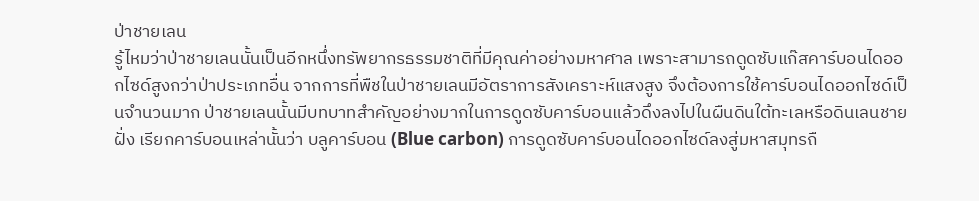ป่าชายเลน
รู้ไหมว่าป่าชายเลนนั้นเป็นอีกหนึ่งทรัพยากรธรรมชาติที่มีคุณค่าอย่างมหาศาล เพราะสามารถดูดซับแก๊สคาร์บอนไดออกไซด์สูงกว่าป่าประเภทอื่น จากการที่พืชในป่าชายเลนมีอัตราการสังเคราะห์แสงสูง จึงต้องการใช้คาร์บอนไดออกไซด์เป็นจำนวนมาก ป่าชายเลนนั้นมีบทบาทสำคัญอย่างมากในการดูดซับคาร์บอนแล้วดึงลงไปในผืนดินใต้ทะเลหรือดินเลนชายฝั่ง เรียกคาร์บอนเหล่านั้นว่า บลูคาร์บอน (Blue carbon) การดูดซับคาร์บอนไดออกไซด์ลงสู่มหาสมุทรถื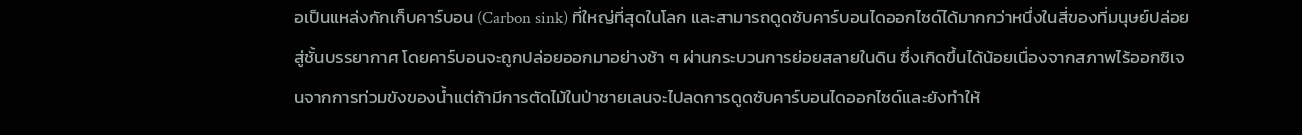อเป็นแหล่งกักเก็บคาร์บอน (Carbon sink) ที่ใหญ่ที่สุดในโลก และสามารถดูดซับคาร์บอนไดออกไซด์ได้มากกว่าหนึ่งในสี่ของที่มนุษย์ปล่อยสู่ชั้นบรรยากาศ โดยคาร์บอนจะถูกปล่อยออกมาอย่างช้า ๆ ผ่านกระบวนการย่อยสลายในดิน ซึ่งเกิดขึ้นได้น้อยเนื่องจากสภาพไร้ออกซิเจนจากการท่วมขังของน้ำแต่ถ้ามีการตัดไม้ในป่าชายเลนจะไปลดการดูดซับคาร์บอนไดออกไซด์และยังทำให้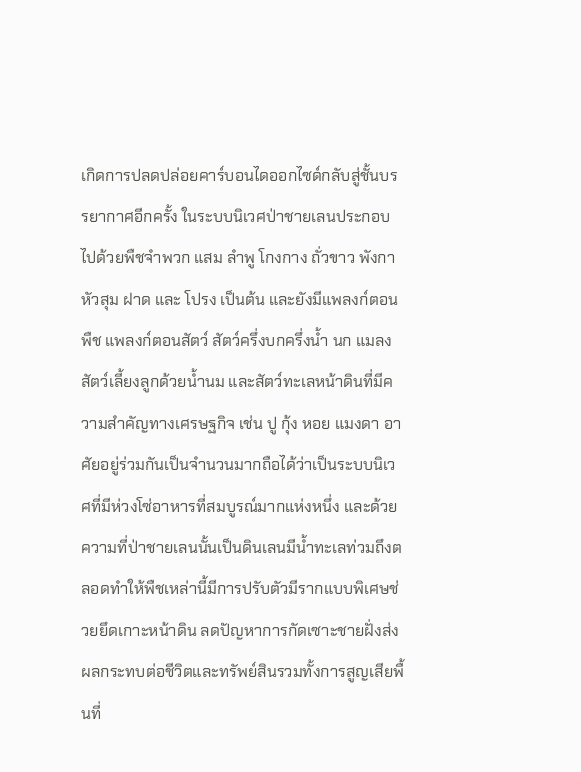เกิดการปลดปล่อยคาร์บอนไดออกไซด์กลับสู่ชั้นบรรยากาศอีกครั้ง ในระบบนิเวศป่าชายเลนประกอบไปด้วยพืชจำพวก แสม ลำพู โกงกาง ถั่วขาว พังกาหัวสุม ฝาด และ โปรง เป็นต้น และยังมีแพลงก์ตอนพืช แพลงก์ตอนสัตว์ สัตว์ครึ่งบกครึ่งน้ำ นก แมลง สัตว์เลี้ยงลูกด้วยน้ำนม และสัตว์ทะเลหน้าดินที่มีความสำคัญทางเศรษฐกิจ เช่น ปู กุ้ง หอย แมงดา อาศัยอยู่ร่วมกันเป็นจำนวนมากถือได้ว่าเป็นระบบนิเวศที่มีห่วงโซ่อาหารที่สมบูรณ์มากแห่งหนึ่ง และด้วยความที่ป่าชายเลนนั้นเป็นดินเลนมีน้ำทะเลท่วมถึงตลอดทำให้พืชเหล่านี้มีการปรับตัวมีรากแบบพิเศษช่วยยึดเกาะหน้าดิน ลดปัญหาการกัดเซาะชายฝั่งส่งผลกระทบต่อชีวิตและทรัพย์สินรวมทั้งการสูญเสียพื้นที่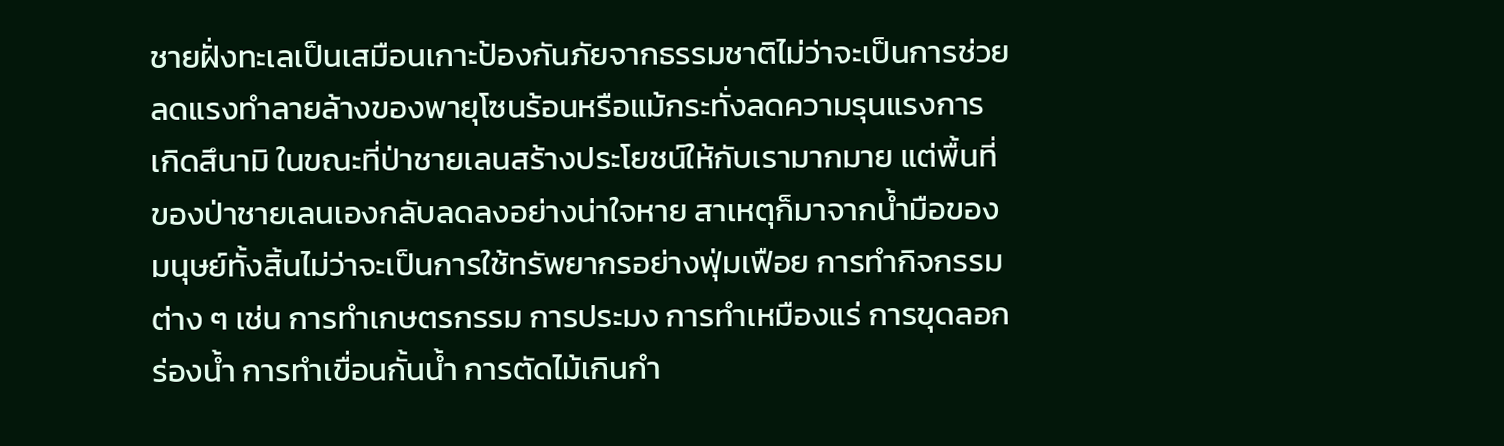ชายฝั่งทะเลเป็นเสมือนเกาะป้องกันภัยจากธรรมชาติไม่ว่าจะเป็นการช่วยลดแรงทำลายล้างของพายุโซนร้อนหรือแม้กระทั่งลดความรุนแรงการเกิดสึนามิ ในขณะที่ป่าชายเลนสร้างประโยชน์ให้กับเรามากมาย แต่พื้นที่ของป่าชายเลนเองกลับลดลงอย่างน่าใจหาย สาเหตุก็มาจากน้ำมือของมนุษย์ทั้งสิ้นไม่ว่าจะเป็นการใช้ทรัพยากรอย่างฟุ่มเฟือย การทำกิจกรรมต่าง ๆ เช่น การทำเกษตรกรรม การประมง การทำเหมืองแร่ การขุดลอกร่องน้ำ การทำเขื่อนกั้นน้ำ การตัดไม้เกินกำ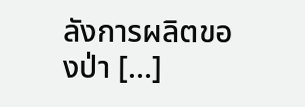ลังการผลิตของป่า […]